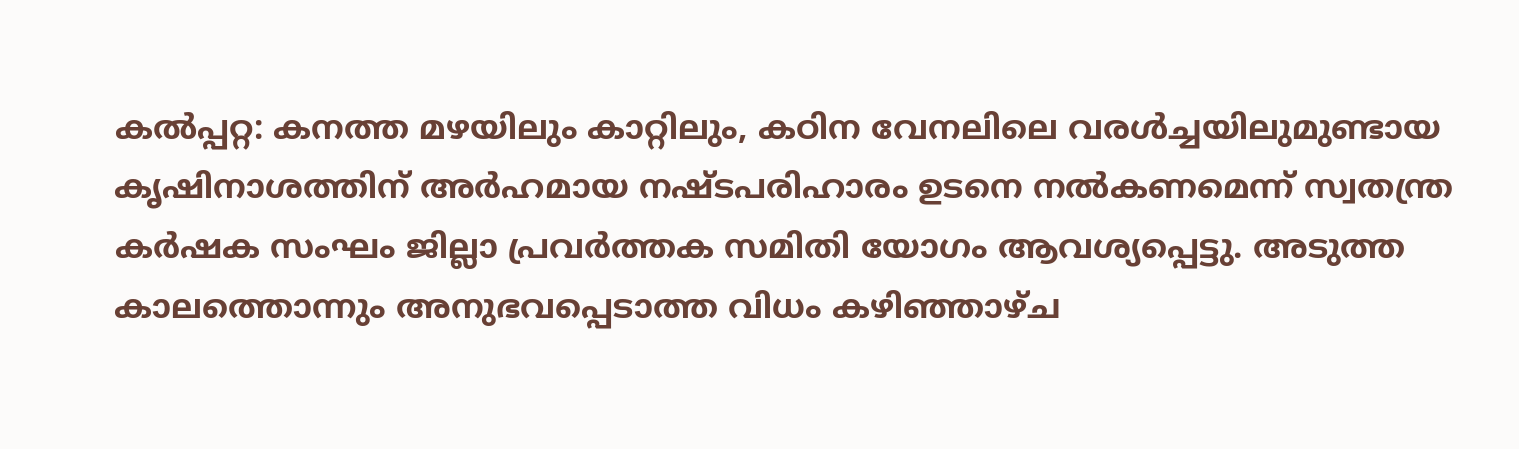കൽപ്പറ്റ: കനത്ത മഴയിലും കാറ്റിലും, കഠിന വേനലിലെ വരൾച്ചയിലുമുണ്ടായ കൃഷിനാശത്തിന് അർഹമായ നഷ്ടപരിഹാരം ഉടനെ നൽകണമെന്ന് സ്വതന്ത്ര കർഷക സംഘം ജില്ലാ പ്രവർത്തക സമിതി യോഗം ആവശ്യപ്പെട്ടു. അടുത്ത കാലത്തൊന്നും അനുഭവപ്പെടാത്ത വിധം കഴിഞ്ഞാഴ്ച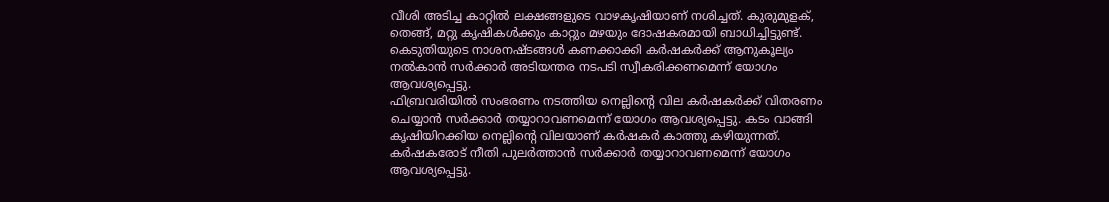വീശി അടിച്ച കാറ്റിൽ ലക്ഷങ്ങളുടെ വാഴകൃഷിയാണ് നശിച്ചത്. കുരുമുളക്, തെങ്ങ്, മറ്റു കൃഷികൾക്കും കാറ്റും മഴയും ദോഷകരമായി ബാധിച്ചിട്ടുണ്ട്. കെടുതിയുടെ നാശനഷ്ടങ്ങൾ കണക്കാക്കി കർഷകർക്ക് ആനുകൂല്യം നൽകാൻ സർക്കാർ അടിയന്തര നടപടി സ്വീകരിക്കണമെന്ന് യോഗം ആവശ്യപ്പെട്ടു.
ഫിബ്രവരിയിൽ സംഭരണം നടത്തിയ നെല്ലിന്റെ വില കർഷകർക്ക് വിതരണം ചെയ്യാൻ സർക്കാർ തയ്യാറാവണമെന്ന് യോഗം ആവശ്യപ്പെട്ടു. കടം വാങ്ങി കൃഷിയിറക്കിയ നെല്ലിന്റെ വിലയാണ് കർഷകർ കാത്തു കഴിയുന്നത്. കർഷകരോട് നീതി പുലർത്താൻ സർക്കാർ തയ്യാറാവണമെന്ന് യോഗം ആവശ്യപ്പെട്ടു.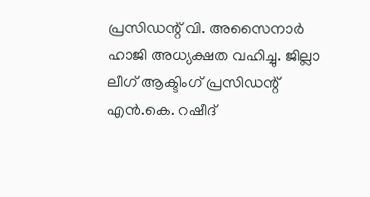പ്രസിഡന്റ് വി. അസൈനാർ ഹാജി അധ്യക്ഷത വഹിച്ചു. ജില്ലാ ലീഗ് ആക്ടിംഗ് പ്രസിഡന്റ് എൻ.കെ. റഷീദ്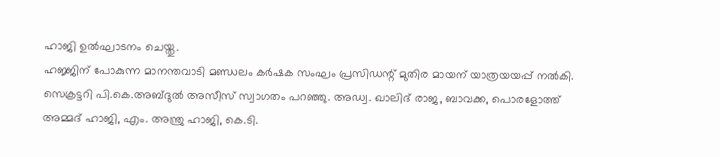ഹാജി ഉൽഘാടനം ചെയ്തു.
ഹജ്ജിന് പോകുന്ന മാനന്തവാടി മണ്ഡലം കർഷക സംഘം പ്രസിഡന്റ് മുതിര മായന് യാത്രയയപ്പ് നൽകി.
സെക്രട്ടറി പി.കെ.അബ്ദുൽ അസീസ് സ്വാഗതം പറഞ്ഞു. അഡ്വ. ഖാലിദ് രാജ, ബാവക്ക, പൊരളോത്ത് അമ്മദ് ഹാജി, എം. അന്ത്രു ഹാജി, കെ.ടി.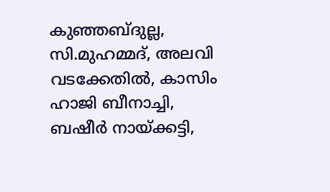കുഞ്ഞബ്ദുല്ല, സി.മുഹമ്മദ്, അലവി വടക്കേതിൽ, കാസിം ഹാജി ബീനാച്ചി, ബഷീർ നായ്ക്കട്ടി,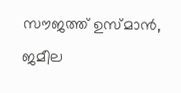സൗജത്ത് ഉസ്മാൻ, ജമീല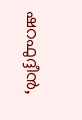ഷറഫുദ്ദീൻ,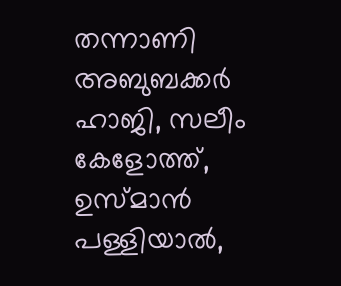തന്നാണി അബുബക്കർ ഹാജി, സലീം കേളോത്ത്, ഉസ്മാൻ പള്ളിയാൽ,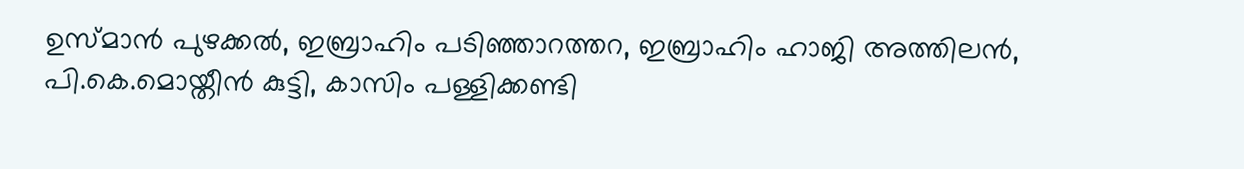ഉസ്മാൻ പുഴക്കൽ, ഇബ്രാഹിം പടിഞ്ഞാറത്തറ, ഇബ്രാഹിം ഹാജി അത്തിലൻ, പി.കെ.മൊയ്തീൻ കുട്ടി, കാസിം പള്ളിക്കണ്ടി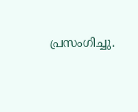പ്രസംഗിച്ചു.